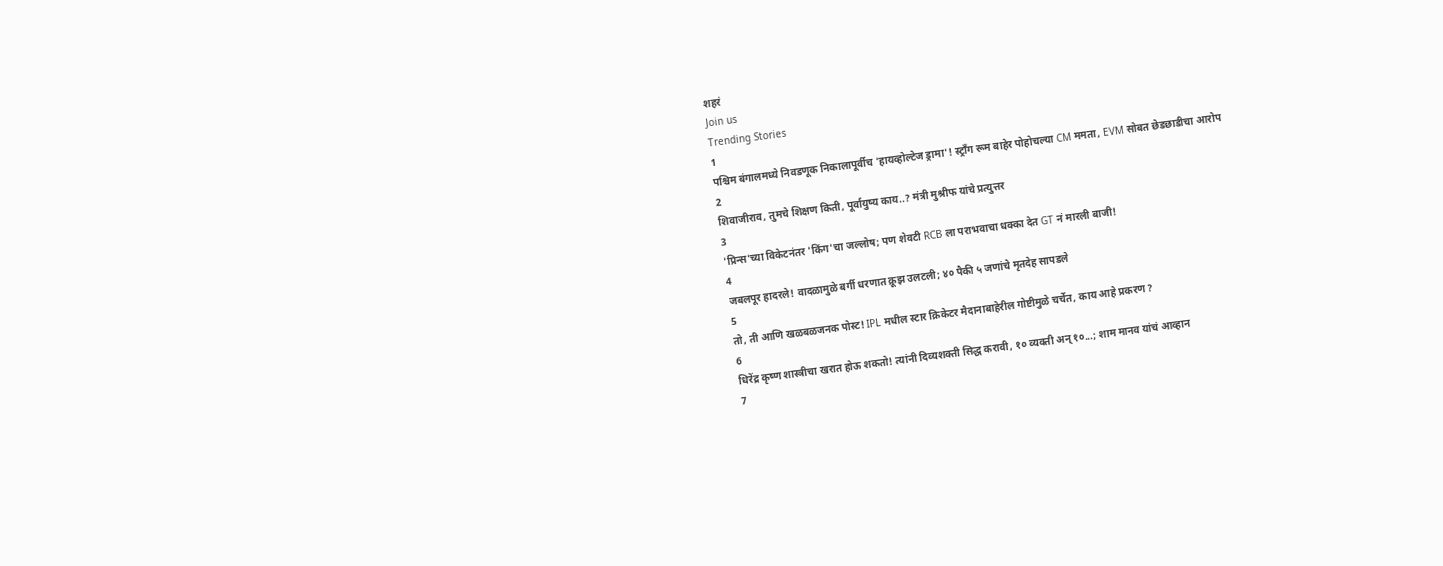शहरं
Join us
Trending Stories
1
पश्चिम बंगालमध्ये निवडणूक निकालापूर्वीच 'हायव्होल्टेज ड्रामा'! स्ट्राँग रूम बाहेर पोहोचल्या CM ममता, EVM सोबत छेडछाडीचा आरोप
2
शिवाजीराव, तुमचे शिक्षण किती, पूर्वायुष्य काय..? मंत्री मुश्रीफ यांचे प्रत्युत्तर
3
'प्रिन्स'च्या विकेटनंतर 'किंग'चा जल्लोष; पण शेवटी RCB ला पराभवाचा धक्का देत GT नं मारली बाजी!
4
जबलपूर हादरले! वादळामुळे बर्गी धरणात क्रूझ उलटली; ४० पैकी ५ जणांचे मृतदेह सापडले
5
तो, ती आणि खळबळजनक पोस्ट! IPL मधील स्टार क्रिकेटर मैदानाबाहेरील गोष्टीमुळे चर्चेत, काय आहे प्रकरण?
6
धिरेंद्र कृष्ण शास्त्रीचा खरात होऊ शकतो! त्यांनी दिव्यशक्ती सिद्ध करावी, १० व्यक्ती अन् १०...; शाम मानव यांचं आव्हान
7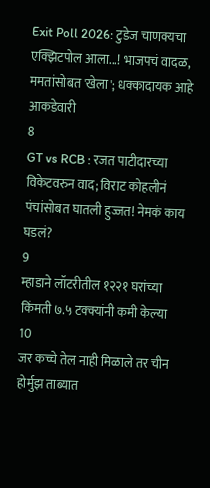Exit Poll 2026: टुडेज चाणक्यचा एक्झिटपोल आला...! भाजपचं वादळ, ममतांसोबत 'खेला'; धक्कादायक आहे आकडेवारी
8
GT vs RCB : रजत पाटीदारच्या विकेटवरुन वाद; विराट कोहलीनं पंचांसोबत घातली हुज्जत! नेमकं काय घडलं?
9
म्हाडाने लॉटरीतील १२२१ घरांच्या किंमती ७.५ टक्क्यांनी कमी केल्या
10
जर कच्चे तेल नाही मिळाले तर चीन होर्मुझ ताब्यात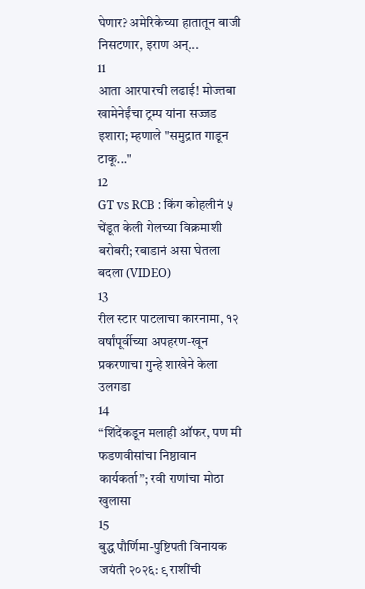घेणार? अमेरिकेच्या हातातून बाजी निसटणार, इराण अन्...
11
आता आरपारची लढाई! मोज्तबा खामेनेईंचा ट्रम्प यांना सज्जड इशारा; म्हणाले "समुद्रात गाडून टाकू..."
12
GT vs RCB : किंग कोहलीनं ५ चेंडूत केली गेलच्या विक्रमाशी बरोबरी; रबाडानं असा घेतला बदला (VIDEO)
13
रील स्टार पाटलाचा कारनामा, १२ वर्षांपूर्वीच्या अपहरण-खून प्रकरणाचा गुन्हे शाखेने केला उलगडा
14
“शिंदेंकडून मलाही ऑफर, पण मी फडणवीसांचा निष्ठावान कार्यकर्ता”; रवी राणांचा मोठा खुलासा
15
बुद्ध पौर्णिमा-पुष्टिपती विनायक जयंती २०२६: ९ राशींची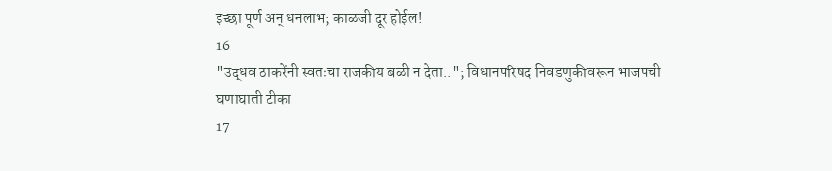इच्छा पूर्ण अन् धनलाभ; काळजी दूर होईल!
16
"उद्धव ठाकरेंनी स्वतःचा राजकीय बळी न देता.."; विधानपरिषद निवडणुकीवरून भाजपची घणाघाती टीका
17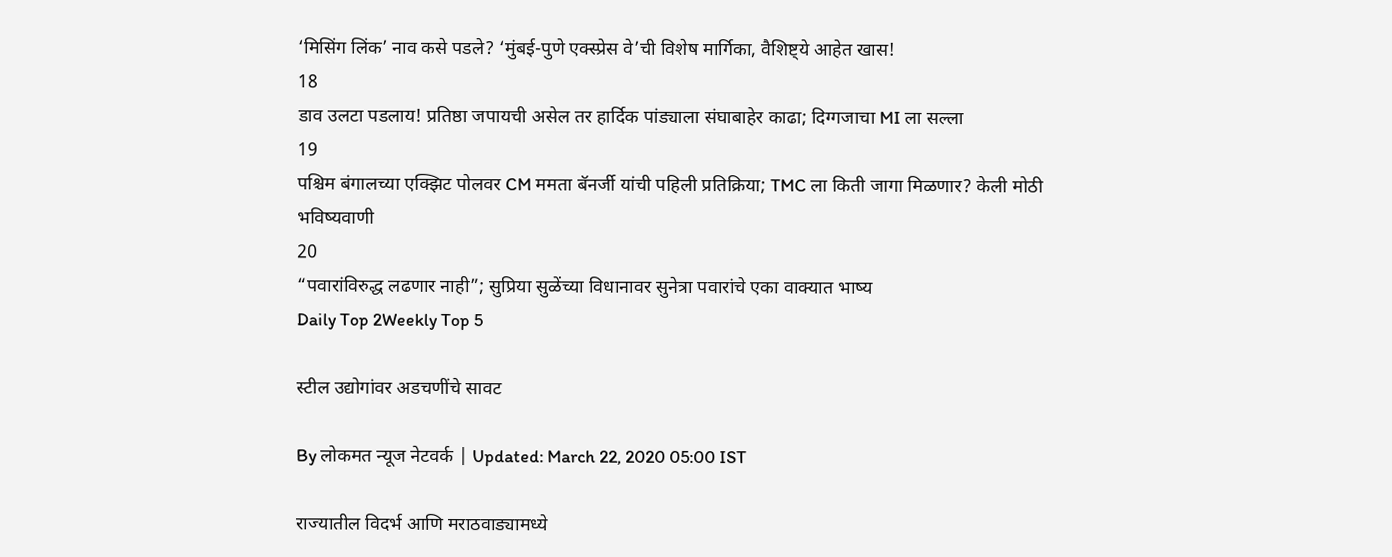‘मिसिंग लिंक’ नाव कसे पडले? ‘मुंबई-पुणे एक्स्प्रेस वे’ची विशेष मार्गिका, वैशिष्ट्ये आहेत खास!
18
डाव उलटा पडलाय! प्रतिष्ठा जपायची असेल तर हार्दिक पांड्याला संघाबाहेर काढा; दिग्गजाचा MI ला सल्ला
19
पश्चिम बंगालच्या एक्झिट पोलवर CM ममता बॅनर्जी यांची पहिली प्रतिक्रिया; TMC ला किती जागा मिळणार? केली मोठी भविष्यवाणी
20
“पवारांविरुद्ध लढणार नाही”; सुप्रिया सुळेंच्या विधानावर सुनेत्रा पवारांचे एका वाक्यात भाष्य
Daily Top 2Weekly Top 5

स्टील उद्योगांवर अडचणींचे सावट

By लोकमत न्यूज नेटवर्क | Updated: March 22, 2020 05:00 IST

राज्यातील विदर्भ आणि मराठवाड्यामध्ये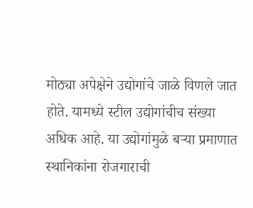मोठ्या अपेक्षेने उद्योगांचे जाळे विणले जात होते. यामध्ये स्टील उद्योगांचीच संख्या अधिक आहे. या उद्योगांमुळे बऱ्या प्रमाणात स्थानिकांना रोजगाराची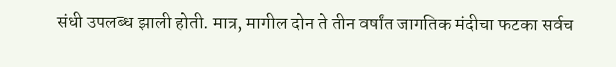संधी उपलब्ध झाली होती. मात्र, मागील दोन ते तीन वर्षांत जागतिक मंदीचा फटका सर्वच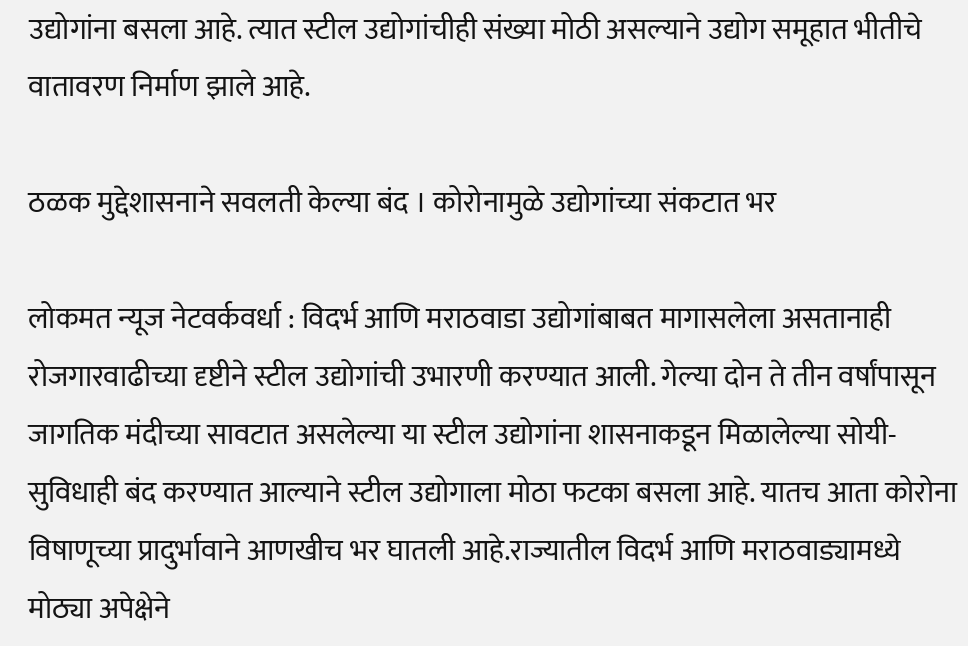उद्योगांना बसला आहे. त्यात स्टील उद्योगांचीही संख्या मोठी असल्याने उद्योग समूहात भीतीचे वातावरण निर्माण झाले आहे.

ठळक मुद्देशासनाने सवलती केल्या बंद । कोरोनामुळे उद्योगांच्या संकटात भर

लोकमत न्यूज नेटवर्कवर्धा : विदर्भ आणि मराठवाडा उद्योगांबाबत मागासलेला असतानाही रोजगारवाढीच्या दृष्टीने स्टील उद्योगांची उभारणी करण्यात आली. गेल्या दोन ते तीन वर्षांपासून जागतिक मंदीच्या सावटात असलेल्या या स्टील उद्योगांना शासनाकडून मिळालेल्या सोयी-सुविधाही बंद करण्यात आल्याने स्टील उद्योगाला मोठा फटका बसला आहे. यातच आता कोरोना विषाणूच्या प्रादुर्भावाने आणखीच भर घातली आहे.राज्यातील विदर्भ आणि मराठवाड्यामध्ये मोठ्या अपेक्षेने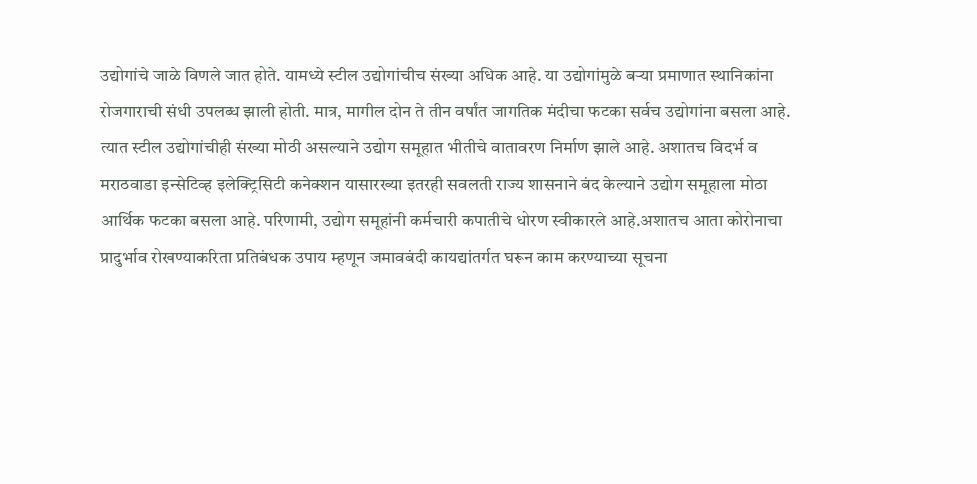उद्योगांचे जाळे विणले जात होते. यामध्ये स्टील उद्योगांचीच संख्या अधिक आहे. या उद्योगांमुळे बऱ्या प्रमाणात स्थानिकांना रोजगाराची संधी उपलब्ध झाली होती. मात्र, मागील दोन ते तीन वर्षांत जागतिक मंदीचा फटका सर्वच उद्योगांना बसला आहे. त्यात स्टील उद्योगांचीही संख्या मोठी असल्याने उद्योग समूहात भीतीचे वातावरण निर्माण झाले आहे. अशातच विदर्भ व मराठवाडा इन्सेटिव्ह इलेक्ट्रिसिटी कनेक्शन यासारख्या इतरही सवलती राज्य शासनाने बंद केल्याने उद्योग समूहाला मोठा आर्थिक फटका बसला आहे. परिणामी, उद्योग समूहांनी कर्मचारी कपातीचे धोरण स्वीकारले आहे.अशातच आता कोरोनाचा प्रादुर्भाव रोखण्याकरिता प्रतिबंधक उपाय म्हणून जमावबंदी कायद्यांतर्गत घरून काम करण्याच्या सूचना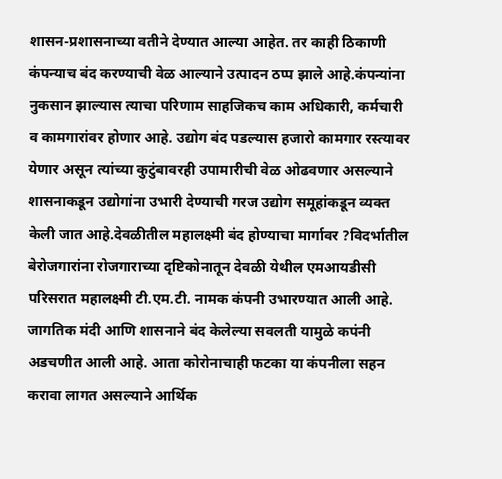शासन-प्रशासनाच्या वतीने देण्यात आल्या आहेत. तर काही ठिकाणी कंपन्याच बंद करण्याची वेळ आल्याने उत्पादन ठप्प झाले आहे.कंपन्यांना नुकसान झाल्यास त्याचा परिणाम साहजिकच काम अधिकारी, कर्मचारी व कामगारांवर होणार आहे. उद्योग बंद पडल्यास हजारो कामगार रस्त्यावर येणार असून त्यांच्या कुटुंबावरही उपामारीची वेळ ओढवणार असल्याने शासनाकडून उद्योगांना उभारी देण्याची गरज उद्योग समूहांकडून व्यक्त केली जात आहे.देवळीतील महालक्ष्मी बंद होण्याचा मार्गावर ?विदर्भातील बेरोजगारांना रोजगाराच्या दृष्टिकोनातून देवळी येथील एमआयडीसी परिसरात महालक्ष्मी टी.एम.टी. नामक कंपनी उभारण्यात आली आहे. जागतिक मंदी आणि शासनाने बंद केलेल्या सवलती यामुळे कपंनी अडचणीत आली आहे. आता कोरोनाचाही फटका या कंपनीला सहन करावा लागत असल्याने आर्थिक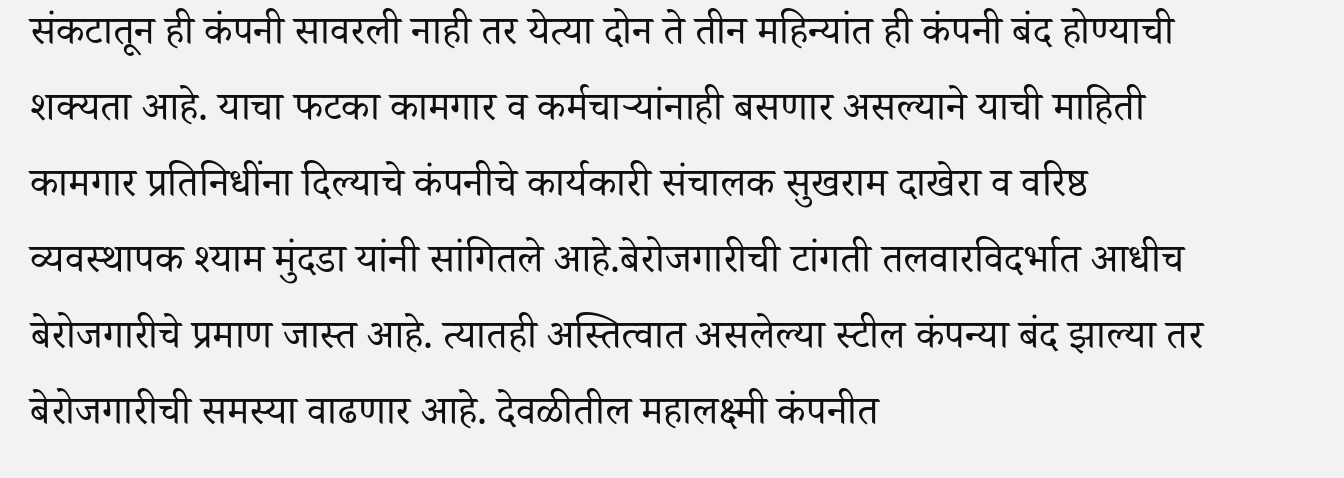संकटातून ही कंपनी सावरली नाही तर येत्या दोन ते तीन महिन्यांत ही कंपनी बंद होण्याची शक्यता आहे. याचा फटका कामगार व कर्मचाऱ्यांनाही बसणार असल्याने याची माहिती कामगार प्रतिनिधींना दिल्याचे कंपनीचे कार्यकारी संचालक सुखराम दाखेरा व वरिष्ठ व्यवस्थापक श्याम मुंदडा यांनी सांगितले आहे.बेरोजगारीची टांगती तलवारविदर्भात आधीच बेरोजगारीचे प्रमाण जास्त आहे. त्यातही अस्तित्वात असलेल्या स्टील कंपन्या बंद झाल्या तर बेरोजगारीची समस्या वाढणार आहे. देवळीतील महालक्ष्मी कंपनीत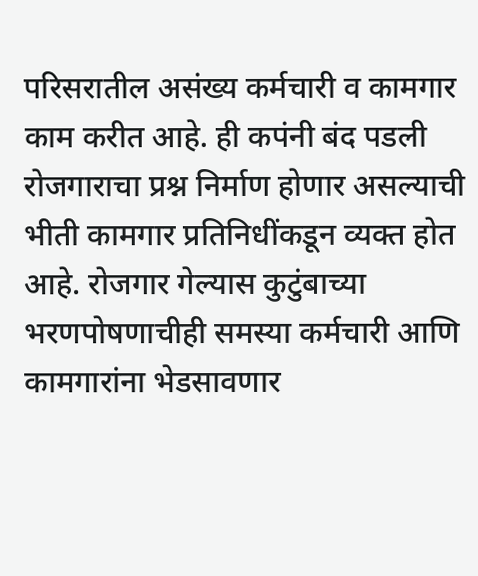परिसरातील असंख्य कर्मचारी व कामगार काम करीत आहे. ही कपंनी बंद पडली रोजगाराचा प्रश्न निर्माण होणार असल्याची भीती कामगार प्रतिनिधींकडून व्यक्त होत आहे. रोजगार गेल्यास कुटुंबाच्या भरणपोषणाचीही समस्या कर्मचारी आणि कामगारांना भेडसावणार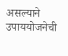असल्याने उपाययोजनेची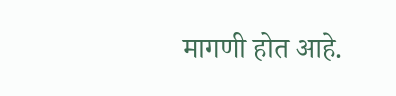मागणी होत आहे.